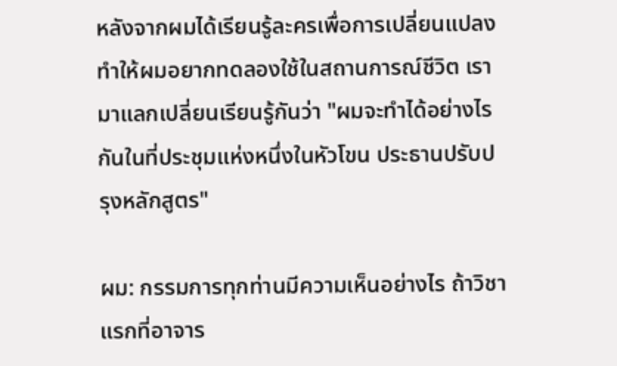หลังจากผมได้เรียนรู้ละครเพื่อการเปลี่ยนแปลง ทำให้ผมอยากทดลองใช้ในสถานการณ์ชีวิต เรามาแลกเปลี่ยนเรียนรู้กันว่า "ผมจะทำได้อย่างไรกันในที่ประชุมแห่งหนึ่งในหัวโขน ประธานปรับปรุงหลักสูตร"

ผม: กรรมการทุกท่านมีความเห็นอย่างไร ถ้าวิชาแรกที่อาจาร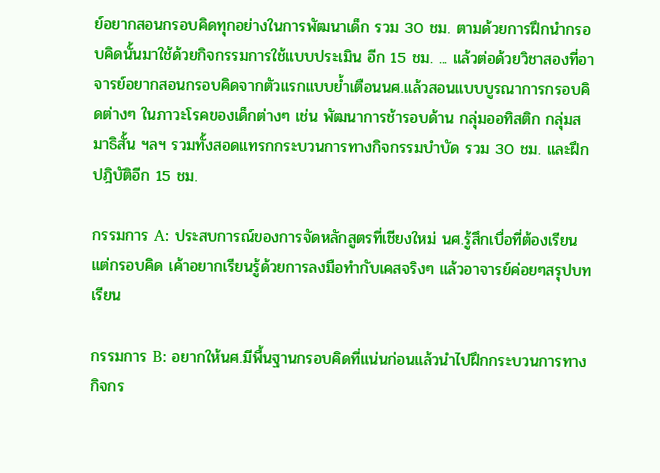ย์อยากสอนกรอบคิดทุกอย่างในการพัฒนาเด็ก รวม 30 ชม. ตามด้วยการฝึกนำกรอบคิดนั้นมาใช้ด้วยกิจกรรมการใช้แบบประเมิน อีก 15 ชม. ... แล้วต่อด้วยวิชาสองที่อาจารย์อยากสอนกรอบคิดจากตัวแรกแบบย้ำเตือนนศ.แล้วสอนแบบบูรณาการกรอบคิดต่างๆ ในภาวะโรคของเด็กต่างๆ เช่น พัฒนาการช้ารอบด้าน กลุ่มออทิสติก กลุ่มสมาธิสั้น ฯลฯ รวมทั้งสอดแทรกกระบวนการทางกิจกรรมบำบัด รวม 30 ชม. และฝึกปฎิบัติอีก 15 ชม.

กรรมการ A: ประสบการณ์ของการจัดหลักสูตรที่เชียงใหม่ นศ.รู้สึกเบื่อที่ต้องเรียนแต่กรอบคิด เค้าอยากเรียนรู้ด้วยการลงมือทำกับเคสจริงๆ แล้วอาจารย์ค่อยๆสรุปบทเรียน

กรรมการ B: อยากให้นศ.มีพื้นฐานกรอบคิดที่แน่นก่อนแล้วนำไปฝึกกระบวนการทางกิจกร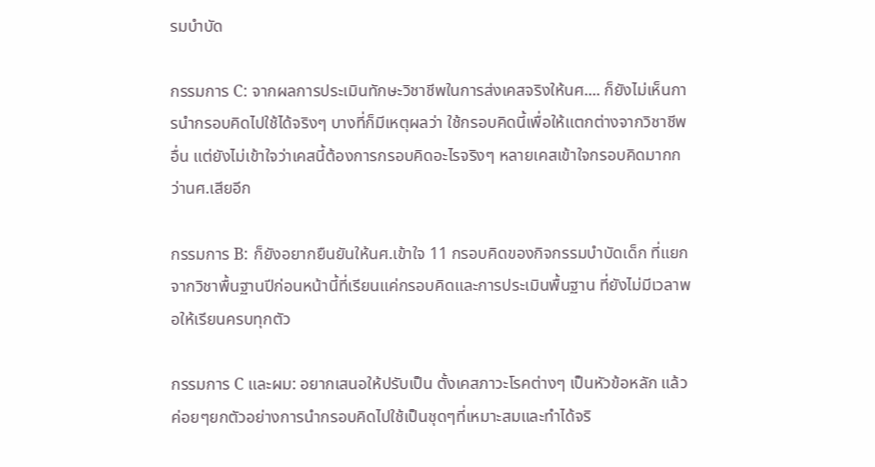รมบำบัด

กรรมการ C: จากผลการประเมินทักษะวิชาชีพในการส่งเคสจริงให้นศ.... ก็ยังไม่เห็นการนำกรอบคิดไปใช้ได้จริงๆ บางที่ก็มีเหตุผลว่า ใช้กรอบคิดนี้เพื่อให้แตกต่างจากวิชาชีพอื่น แต่ยังไม่เข้าใจว่าเคสนี้ต้องการกรอบคิดอะไรจริงๆ หลายเคสเข้าใจกรอบคิดมากกว่านศ.เสียอีก

กรรมการ B: ก็ยังอยากยืนยันให้นศ.เข้าใจ 11 กรอบคิดของกิจกรรมบำบัดเด็ก ที่แยกจากวิชาพื้นฐานปีก่อนหน้านี้ที่เรียนแค่กรอบคิดและการประเมินพื้นฐาน ที่ยังไม่มีเวลาพอให้เรียนครบทุกตัว

กรรมการ C และผม: อยากเสนอให้ปรับเป็น ตั้งเคสภาวะโรคต่างๆ เป็นหัวข้อหลัก แล้วค่อยๆยกตัวอย่างการนำกรอบคิดไปใช้เป็นชุดๆที่เหมาะสมและทำได้จริ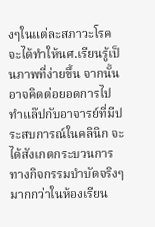งๆในแต่ละสภาวะโรค จะได้ทำให้นศ.เรียนรู้เป็นภาพที่ง่ายขึ้น จากนั้นอาจคิดต่อยอดการไปทำแล๊ปกับอาจารย์ที่มีประสบการณ์ในคลินิก จะได้สังเกตกระบวนการทางกิจกรรมบำบัดจริงๆ มากกว่าในห้องเรียน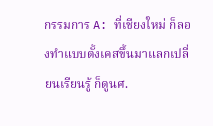กรรมการ A: ที่เชียงใหม่ ก็ลองทำแบบตั้งเคสขึ้นมาแลกเปลี่ยนเรียนรู้ ก็ดูนศ.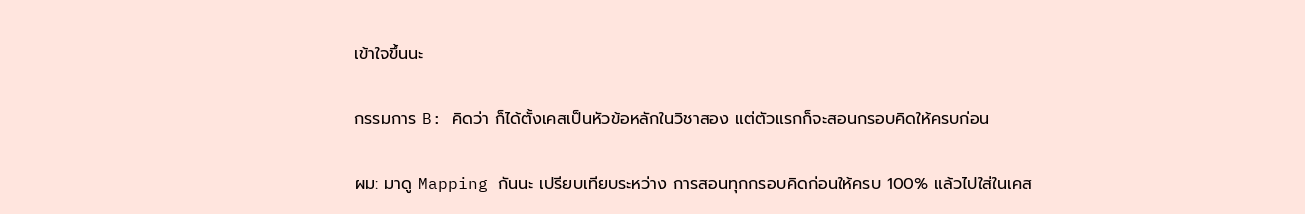เข้าใจขึ้นนะ

กรรมการ B: คิดว่า ก็ได้ตั้งเคสเป็นหัวข้อหลักในวิชาสอง แต่ตัวแรกก็จะสอนกรอบคิดให้ครบก่อน

ผม: มาดู Mapping กันนะ เปรียบเทียบระหว่าง การสอนทุกกรอบคิดก่อนให้ครบ 100% แล้วไปใส่ในเคส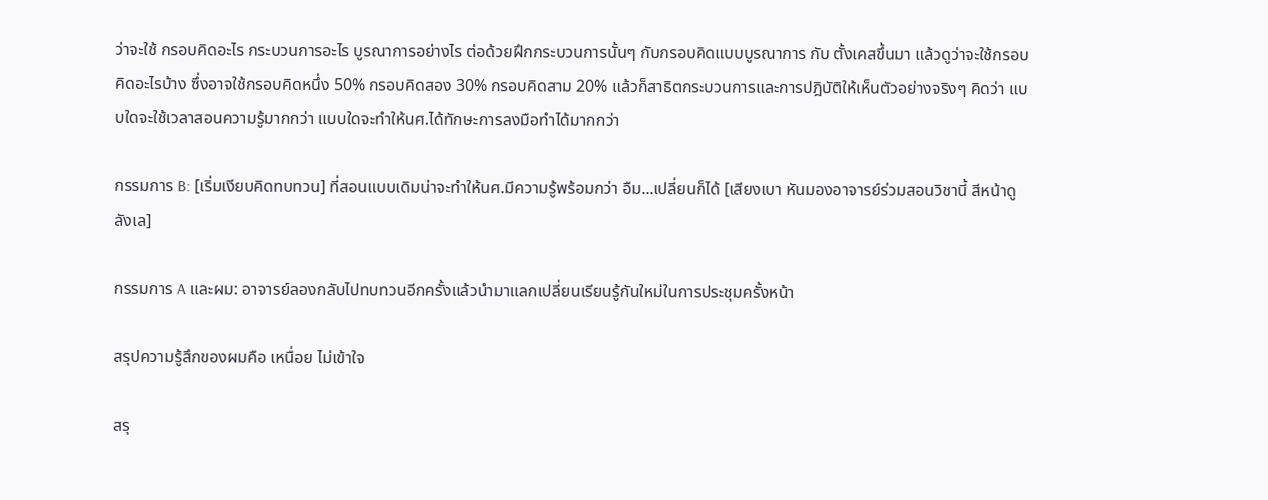ว่าจะใช้ กรอบคิดอะไร กระบวนการอะไร บูรณาการอย่างไร ต่อด้วยฝึกกระบวนการนั้นๆ กับกรอบคิดแบบบูรณาการ กับ ตั้งเคสขึ้นมา แล้วดูว่าจะใช้กรอบคิดอะไรบ้าง ซึ่งอาจใช้กรอบคิดหนึ่ง 50% กรอบคิดสอง 30% กรอบคิดสาม 20% แล้วก็สาธิตกระบวนการและการปฎิบัติให้เห็นตัวอย่างจริงๆ คิดว่า แบบใดจะใช้เวลาสอนความรู้มากกว่า แบบใดจะทำให้นศ.ได้ทักษะการลงมือทำได้มากกว่า

กรรมการ B: [เริ่มเงียบคิดทบทวน] ที่สอนแบบเดิมน่าจะทำให้นศ.มีความรู้พร้อมกว่า อืม...เปลี่ยนก็ได้ [เสียงเบา หันมองอาจารย์ร่วมสอนวิชานี้ สีหน้าดูลังเล]

กรรมการ A และผม: อาจารย์ลองกลับไปทบทวนอีกครั้งแล้วนำมาแลกเปลี่ยนเรียนรู้กันใหม่ในการประชุมครั้งหน้า

สรุปความรู้สึกของผมคือ เหนื่อย ไม่เข้าใจ

สรุ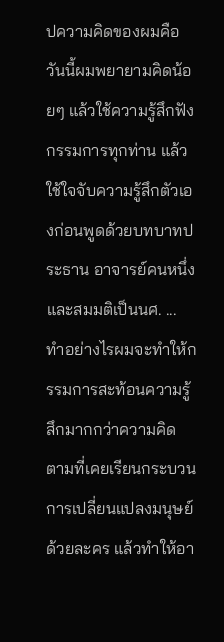ปความคิดของผมคือ วันนี้ผมพยายามคิดน้อยๆ แล้วใช้ความรู้สึกฟังกรรมการทุกท่าน แล้วใช้ใจจับความรู้สึกตัวเองก่อนพูดด้วยบทบาทประธาน อาจารย์คนหนึ่ง และสมมติเป็นนศ. ... ทำอย่างไรผมจะทำให้กรรมการสะท้อนความรู้สึกมากกว่าความคิด ตามที่เคยเรียนกระบวนการเปลี่ยนแปลงมนุษย์ด้วยละคร แล้วทำให้อา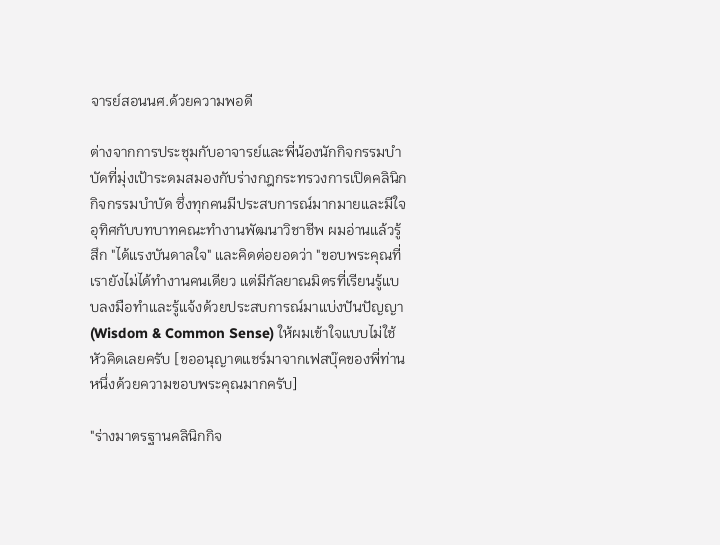จารย์สอนนศ.ด้วยความพอดี

ต่างจากการประชุมกับอาจารย์และพี่น้องนักกิจกรรมบำบัดที่มุ่งเป้าระดมสมองกับร่างกฎกระทรวงการเปิดคลินิกกิจกรรมบำบัด ซึ่งทุกคนมีประสบการณ์มากมายและมีใจอุทิศกับบทบาทคณะทำงานพัฒนาวิชาชีพ ผมอ่านแล้วรู้สึก "ได้แรงบันดาลใจ" และคิดต่อยอดว่า "ขอบพระคุณที่เรายังไม่ได้ทำงานคนเดียว แต่มีกัลยาณมิตรที่เรียนรู้แบบลงมือทำและรู้แจ้งด้วยประสบการณ์มาแบ่งปันปัญญา (Wisdom & Common Sense) ให้ผมเข้าใจแบบไม่ใช้หัวคิดเลยครับ [ขออนุญาตแชร์มาจากเฟสบุ๊คของพี่ท่านหนึ่งด้วยความขอบพระคุณมากครับ]

"ร่างมาตรฐานคลินิกกิจ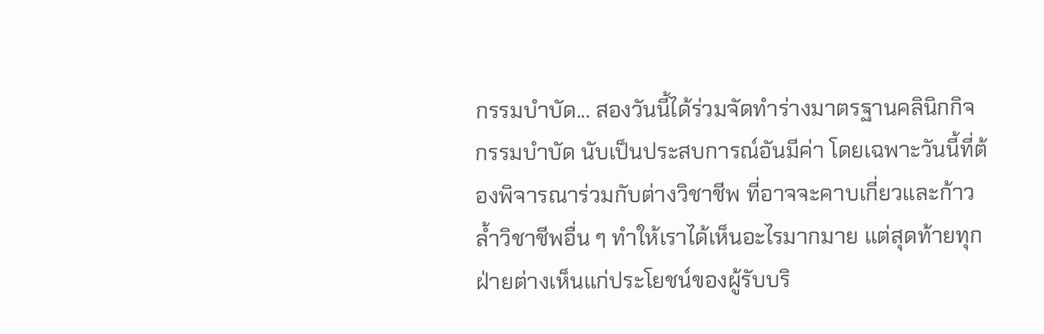กรรมบำบัด... สองวันนี้ได้ร่วมจัดทำร่างมาตรฐานคลินิกกิจกรรมบำบัด นับเป็นประสบการณ์อันมีค่า โดยเฉพาะวันนี้ที่ต้องพิจารณาร่วมกับต่างวิชาชีพ ที่อาจจะคาบเกี่ยวและก้าวล้ำวิชาชีพอื่น ๆ ทำให้เราได้เห็นอะไรมากมาย แต่สุดท้ายทุกฝ่ายต่างเห็นแก่ประโยชน์ของผู้รับบริ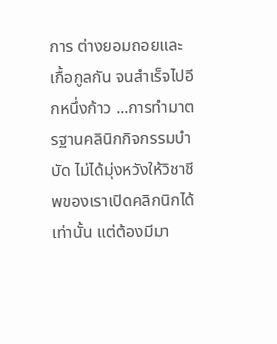การ ต่างยอมถอยและเกื้อกูลกัน จนสำเร็จไปอีกหนึ่งก้าว ...การทำมาตรฐานคลินิกกิจกรรมบำบัด ไม่ได้มุ่งหวังให้วิชาชีพของเราเปิดคลิกนิกได้เท่านั้น แต่ต้องมีมา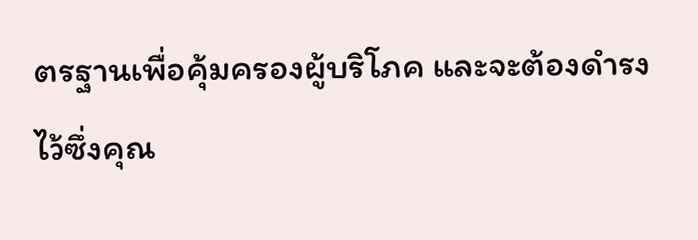ตรฐานเพื่อคุ้มครองผู้บริโภค และจะต้องดำรงไว้ซึ่งคุณ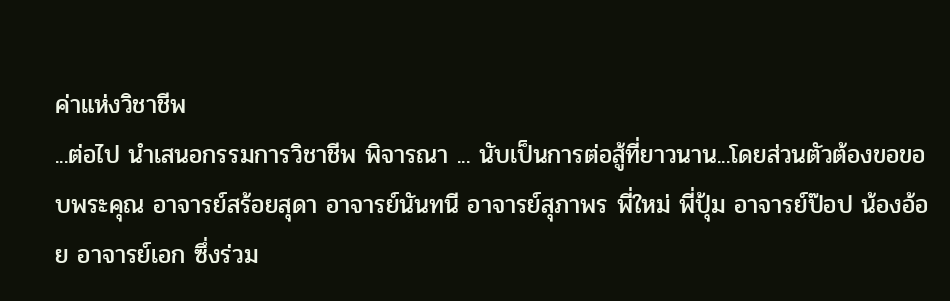ค่าแห่งวิชาชีพ
...ต่อไป นำเสนอกรรมการวิชาชีพ พิจารณา ... นับเป็นการต่อสู้ที่ยาวนาน...โดยส่วนตัวต้องขอขอบพระคุณ อาจารย์สร้อยสุดา อาจารย์นันทนี อาจารย์สุภาพร พี่ใหม่ พี่ปุ้ม อาจารย์ป๊อป น้องอ้อย อาจารย์เอก ซึ่งร่วม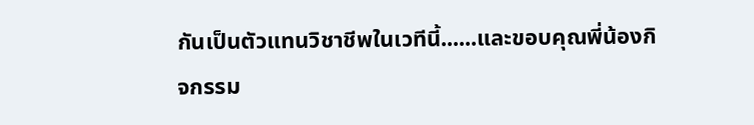กันเป็นตัวแทนวิชาชีพในเวทีนี้......และขอบคุณพี่น้องกิจกรรม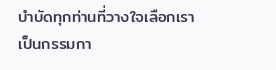บำบัดทุกท่านที่วางใจเลือกเรา เป็นกรรมกา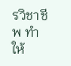รวิชาชีพ ทำให้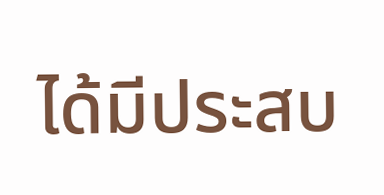ได้มีประสบ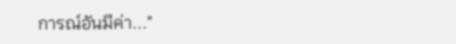การณ์อันมีค่า..."